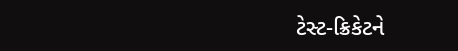ટેસ્ટ-ક્રિકેટને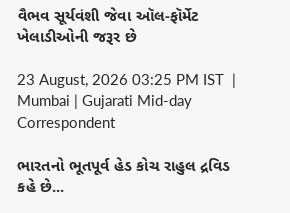વૈભવ સૂર્યવંશી જેવા ઑલ-ફૉર્મેટ ખેલાડીઓની જરૂર છે

23 August, 2026 03:25 PM IST  |  Mumbai | Gujarati Mid-day Correspondent

ભારતનો ભૂતપૂર્વ હેડ કોચ રાહુલ દ્રવિડ કહે છે...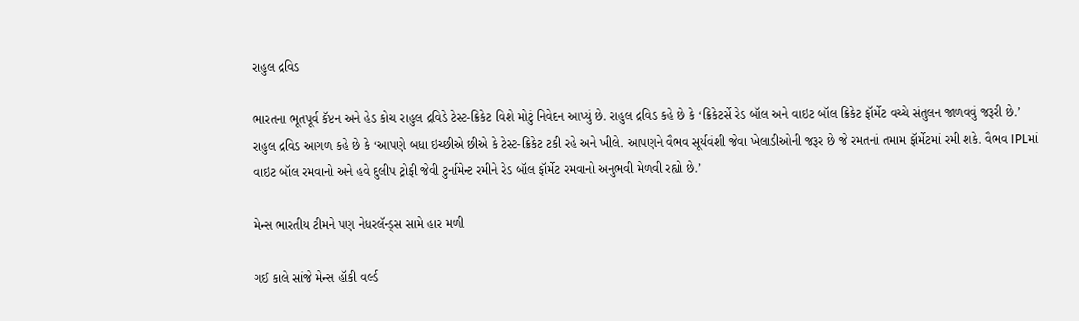રાહુલ દ્રવિડ

ભારતના ભૂતપૂર્વ કૅપ્ટન અને હેડ કોચ રાહુલ દ્રવિડે ટેસ્ટ-ક્રિકેટ વિશે મોટું નિવેદન આપ્યું છે. રાહુલ દ્રવિડ કહે છે કે ‘ક્રિકેટર્સે રેડ બૉલ અને વાઇટ બૉલ ક્રિકેટ ફૉર્મેટ વચ્ચે સંતુલન જાળવવું જરૂરી છે.’
રાહુલ દ્રવિડ આગળ કહે છે કે ‘આપણે બધા ઇચ્છીએ છીએ કે ટેસ્ટ-ક્રિકેટ ટકી રહે અને ખીલે. આપણને વૈભવ સૂર્યવંશી જેવા ખેલાડીઓની જરૂર છે જે રમતનાં તમામ ફૉર્મેટમાં રમી શકે. વૈભવ IPLમાં વાઇટ બૉલ રમવાનો અને હવે દુલીપ ટ્રોફી જેવી ટુર્નામેન્ટ રમીને રેડ બૉલ ફૉર્મેટ રમવાનો અનુભવી મેળવી રહ્યો છે.’

મેન્સ ભારતીય ટીમને પણ નેધરલૅન્ડ્સ સામે હાર મળી

ગઈ કાલે સાંજે મેન્સ હૉકી વર્લ્ડ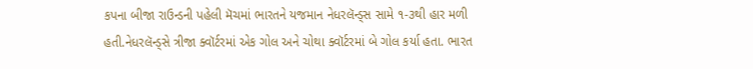કપના બીજા રાઉન્ડની પહેલી મૅચમાં ભારતને યજમાન નેધરલૅન્ડ્સ સામે ૧-૩થી હાર મળી હતી.નેધરલૅન્ડ્સે ત્રીજા ક્વૉર્ટરમાં એક ગોલ અને ચોથા ક્વૉર્ટરમાં બે ગોલ કર્યા હતા. ભારત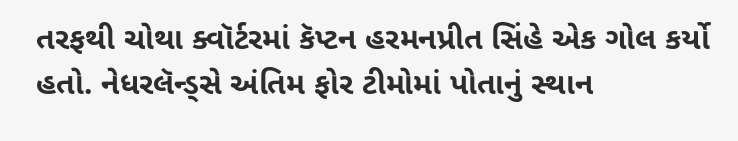તરફથી ચોથા ક્વૉર્ટરમાં કૅપ્ટન હરમનપ્રીત સિંહે એક ગોલ કર્યો હતો. નેધરલૅન્ડ્સે અંતિમ ફોર ટીમોમાં પોતાનું સ્થાન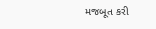મજબૂત કરી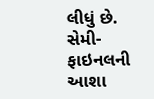લીધું છે. સેમી-ફાઇનલની આશા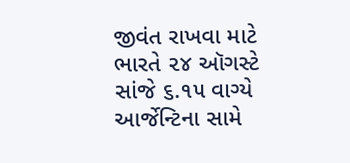જીવંત રાખવા માટે ભારતે ૨૪ ઑગસ્ટે સાંજે ૬.૧૫ વાગ્યે આર્જેન્ટિના સામે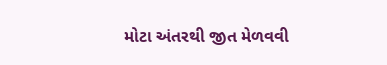મોટા અંતરથી જીત મેળવવી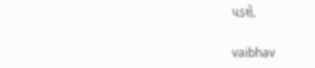પડશે.

vaibhav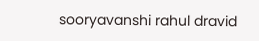sooryavanshi rahul dravid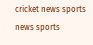cricket news sports news sports